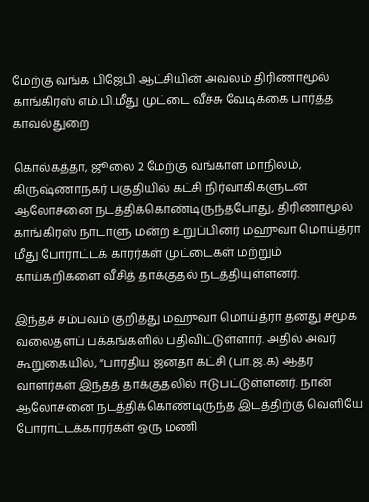மேற்கு வங்க பிஜேபி ஆட்சியின் அவலம் திரிணாமூல் காங்கிரஸ் எம்.பி.மீது முட்டை வீச்சு வேடிக்கை பார்த்த காவல்துறை

கொல்கத்தா, ஜூலை 2 மேற்கு வங்காள மாநிலம், கிருஷ்ணாநகர் பகுதியில் கட்சி நிர்வாகிகளுடன் ஆலோசனை நடத்திக்கொண்டிருந்தபோது, திரிணாமூல் காங்கிரஸ் நாடாளு மன்ற உறுப்பினர் மஹுவா மொய்த்ரா மீது போராட்டக் காரர்கள் முட்டைகள் மற்றும் காய்கறிகளை வீசித் தாக்குதல் நடத்தியுள்ளனர்.

இந்தச் சம்பவம் குறித்து மஹுவா மொய்த்ரா தனது சமூக வலைதளப் பக்கங்களில் பதிவிட்டுள்ளார். அதில் அவர் கூறுகையில், “பாரதிய ஜனதா கட்சி (பா.ஜ.க) ஆதர வாளர்கள் இந்தத் தாக்குதலில் ஈடுபட்டுள்ளனர். நான் ஆலோசனை நடத்திக்கொண்டிருந்த இடத்திற்கு வெளியே போராட்டக்காரர்கள் ஒரு மணி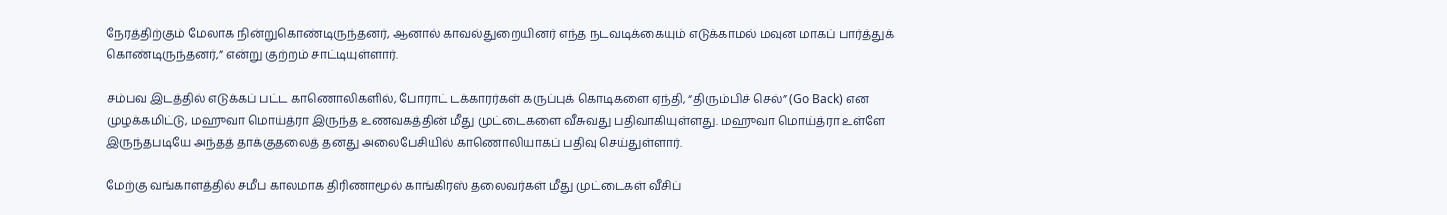நேரத்திற்கும் மேலாக நின்றுகொண்டிருந்தனர், ஆனால் காவல்துறையினர் எந்த நடவடிக்கையும் எடுக்காமல் மவுன மாகப் பார்த்துக் கொண்டிருந்தனர்,” என்று குற்றம் சாட்டியுள்ளார்.

சம்பவ இடத்தில் எடுக்கப் பட்ட காணொலிகளில், போராட் டக்காரர்கள் கருப்புக் கொடிகளை ஏந்தி, “திரும்பிச் செல்” (Go Back) என முழக்கமிட்டு, மஹுவா மொய்த்ரா இருந்த உணவகத்தின் மீது முட்டைகளை வீசுவது பதிவாகியுள்ளது. மஹுவா மொய்த்ரா உள்ளே இருந்தபடியே அந்தத் தாக்குதலைத் தனது அலைபேசியில் காணொலியாகப் பதிவு செய்துள்ளார்.

மேற்கு வங்காளத்தில் சமீப காலமாக திரிணாமூல் காங்கிரஸ் தலைவர்கள் மீது முட்டைகள் வீசிப்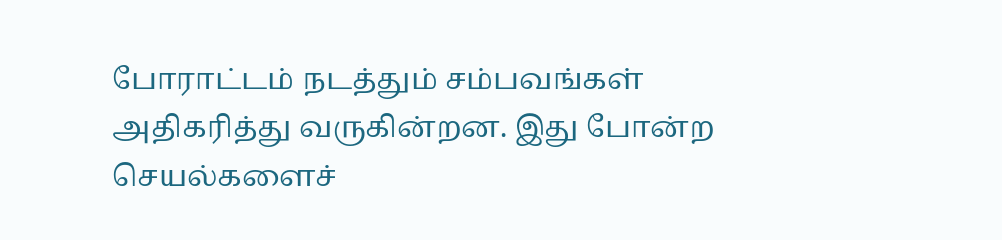போராட்டம் நடத்தும் சம்பவங்கள் அதிகரித்து வருகின்றன. இது போன்ற செயல்களைச்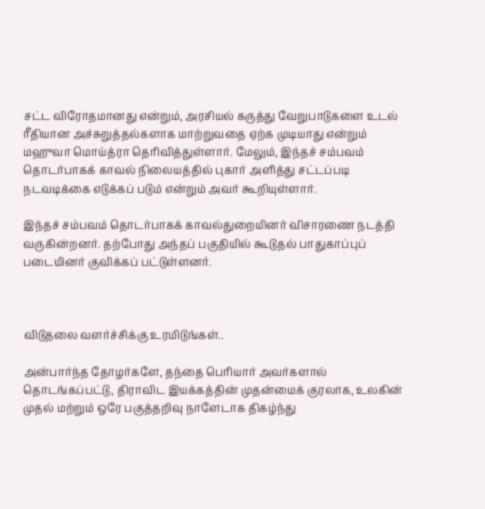சட்ட விரோதமானது என்றும், அரசியல் கருத்து வேறுபாடுகளை உடல் ரீதியான அச்சுறுத்தல்களாக மாற்றுவதை ஏற்க முடியாது என்றும் மஹுவா மொய்த்ரா தெரிவித்துள்ளார். மேலும், இந்தச் சம்பவம் தொடர்பாகக் காவல் நிலையத்தில் புகார் அளித்து சட்டப்படி நடவடிக்கை எடுக்கப் படும் என்றும் அவர் கூறியுள்ளார்.

இந்தச் சம்பவம் தொடர்பாகக் காவல்துறையினர் விசாரணை நடத்தி வருகின்றனர். தற்போது அந்தப் பகுதியில் கூடுதல் பாதுகாப்புப் படையினர் குவிக்கப் பட்டுள்ளனர்.



விடுதலை வளர்ச்சிக்கு உரமிடுங்கள்..

அன்பார்ந்த தோழர்களே, தந்தை பெரியார் அவர்களால் தொடங்கப்பட்டு, திராவிட இயக்கத்தின் முதன்மைக் குரலாக, உலகின் முதல் மற்றும் ஒரே பகுத்தறிவு நாளேடாக திகழ்ந்து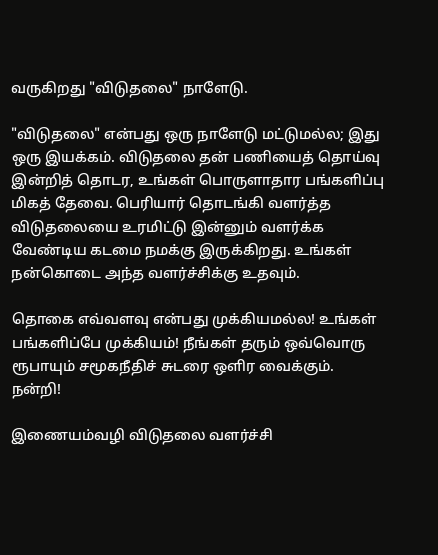வருகிறது "விடுதலை" நாளேடு.

"விடுதலை" என்பது ஒரு நாளேடு மட்டுமல்ல; இது ஒரு இயக்கம். விடுதலை தன் பணியைத் தொய்வு இன்றித் தொடர, உங்கள் பொருளாதார பங்களிப்பு மிகத் தேவை. பெரியார் தொடங்கி வளர்த்த விடுதலையை உரமிட்டு இன்னும் வளர்க்க வேண்டிய கடமை நமக்கு இருக்கிறது. உங்கள் நன்கொடை அந்த வளர்ச்சிக்கு உதவும்.

தொகை எவ்வளவு என்பது முக்கியமல்ல! உங்கள் பங்களிப்பே முக்கியம்! நீங்கள் தரும் ஒவ்வொரு ரூபாயும் சமூகநீதிச் சுடரை ஒளிர வைக்கும். நன்றி!

இணையம்வழி விடுதலை வளர்ச்சி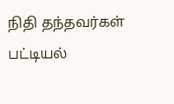நிதி தந்தவர்கள் பட்டியல்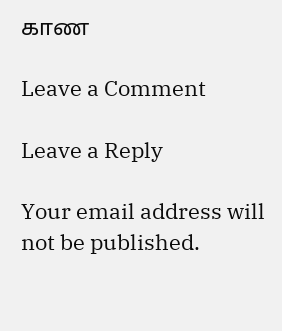காண

Leave a Comment

Leave a Reply

Your email address will not be published.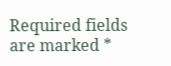Required fields are marked *